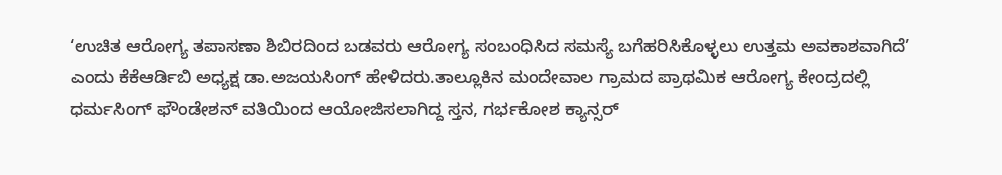‘ಉಚಿತ ಆರೋಗ್ಯ ತಪಾಸಣಾ ಶಿಬಿರದಿಂದ ಬಡವರು ಆರೋಗ್ಯ ಸಂಬಂಧಿಸಿದ ಸಮಸ್ಯೆ ಬಗೆಹರಿಸಿಕೊಳ್ಳಲು ಉತ್ತಮ ಅವಕಾಶವಾಗಿದೆ’ ಎಂದು ಕೆಕೆಆರ್ಡಿಬಿ ಅಧ್ಯಕ್ಷ ಡಾ.ಅಜಯಸಿಂಗ್ ಹೇಳಿದರು.ತಾಲ್ಲೂಕಿನ ಮಂದೇವಾಲ ಗ್ರಾಮದ ಪ್ರಾಥಮಿಕ ಆರೋಗ್ಯ ಕೇಂದ್ರದಲ್ಲಿ ಧರ್ಮಸಿಂಗ್ ಫೌಂಡೇಶನ್ ವತಿಯಿಂದ ಆಯೋಜಿಸಲಾಗಿದ್ದ ಸ್ತನ, ಗರ್ಭಕೋಶ ಕ್ಯಾನ್ಸರ್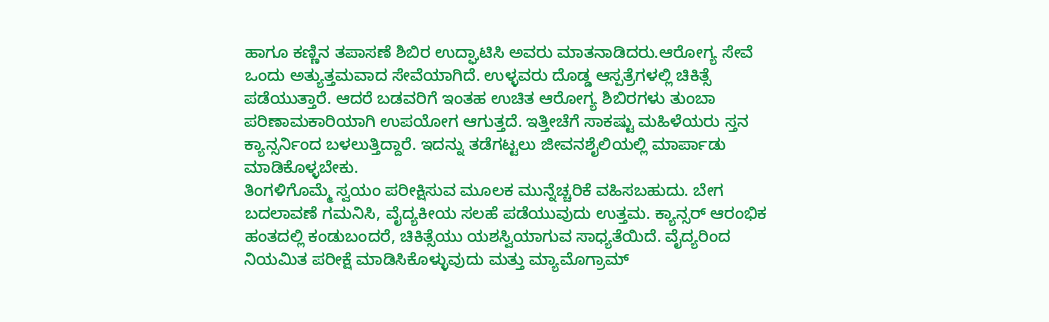ಹಾಗೂ ಕಣ್ಣಿನ ತಪಾಸಣೆ ಶಿಬಿರ ಉದ್ಘಾಟಿಸಿ ಅವರು ಮಾತನಾಡಿದರು.ಆರೋಗ್ಯ ಸೇವೆ ಒಂದು ಅತ್ಯುತ್ತಮವಾದ ಸೇವೆಯಾಗಿದೆ. ಉಳ್ಳವರು ದೊಡ್ಡ ಆಸ್ಪತ್ರೆಗಳಲ್ಲಿ ಚಿಕಿತ್ಸೆ ಪಡೆಯುತ್ತಾರೆ. ಆದರೆ ಬಡವರಿಗೆ ಇಂತಹ ಉಚಿತ ಆರೋಗ್ಯ ಶಿಬಿರಗಳು ತುಂಬಾ ಪರಿಣಾಮಕಾರಿಯಾಗಿ ಉಪಯೋಗ ಆಗುತ್ತದೆ. ಇತ್ತೀಚೆಗೆ ಸಾಕಷ್ಟು ಮಹಿಳೆಯರು ಸ್ತನ ಕ್ಯಾನ್ಸರ್ನಿಂದ ಬಳಲುತ್ತಿದ್ದಾರೆ. ಇದನ್ನು ತಡೆಗಟ್ಟಲು ಜೀವನಶೈಲಿಯಲ್ಲಿ ಮಾರ್ಪಾಡು ಮಾಡಿಕೊಳ್ಳಬೇಕು.
ತಿಂಗಳಿಗೊಮ್ಮೆ ಸ್ವಯಂ ಪರೀಕ್ಷಿಸುವ ಮೂಲಕ ಮುನ್ನೆಚ್ಚರಿಕೆ ವಹಿಸಬಹುದು. ಬೇಗ ಬದಲಾವಣೆ ಗಮನಿಸಿ, ವೈದ್ಯಕೀಯ ಸಲಹೆ ಪಡೆಯುವುದು ಉತ್ತಮ. ಕ್ಯಾನ್ಸರ್ ಆರಂಭಿಕ ಹಂತದಲ್ಲಿ ಕಂಡುಬಂದರೆ, ಚಿಕಿತ್ಸೆಯು ಯಶಸ್ವಿಯಾಗುವ ಸಾಧ್ಯತೆಯಿದೆ. ವೈದ್ಯರಿಂದ ನಿಯಮಿತ ಪರೀಕ್ಷೆ ಮಾಡಿಸಿಕೊಳ್ಳುವುದು ಮತ್ತು ಮ್ಯಾಮೊಗ್ರಾಮ್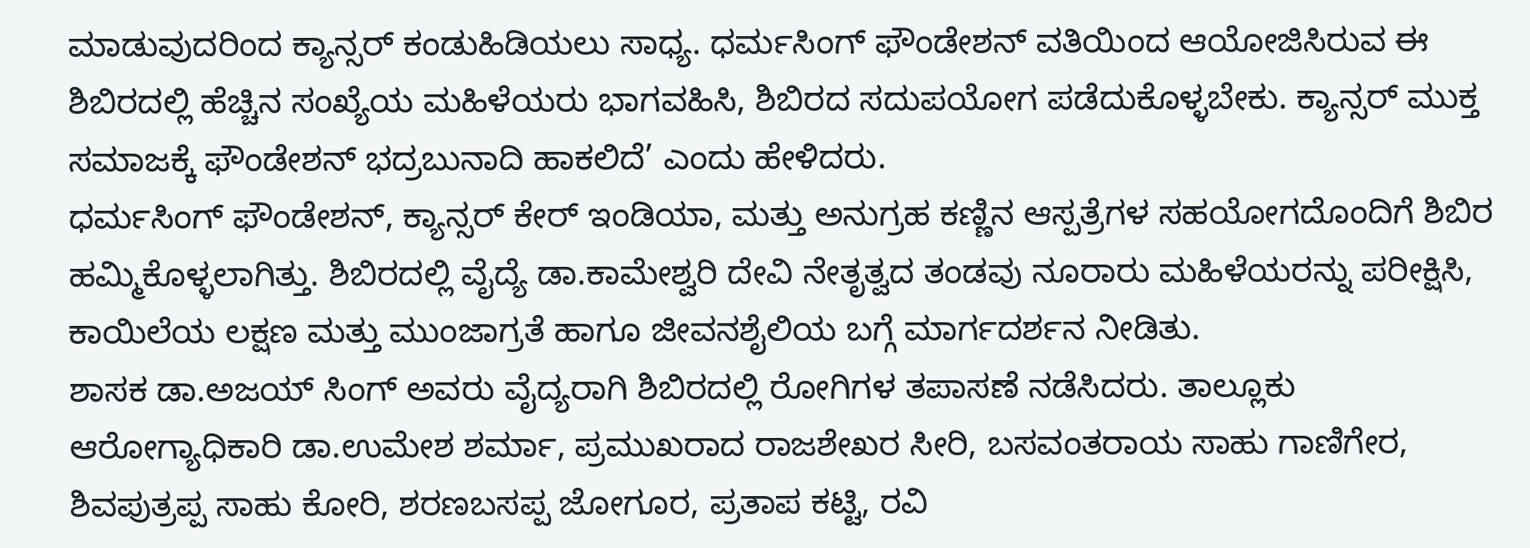ಮಾಡುವುದರಿಂದ ಕ್ಯಾನ್ಸರ್ ಕಂಡುಹಿಡಿಯಲು ಸಾಧ್ಯ. ಧರ್ಮಸಿಂಗ್ ಫೌಂಡೇಶನ್ ವತಿಯಿಂದ ಆಯೋಜಿಸಿರುವ ಈ ಶಿಬಿರದಲ್ಲಿ ಹೆಚ್ಚಿನ ಸಂಖ್ಯೆಯ ಮಹಿಳೆಯರು ಭಾಗವಹಿಸಿ, ಶಿಬಿರದ ಸದುಪಯೋಗ ಪಡೆದುಕೊಳ್ಳಬೇಕು. ಕ್ಯಾನ್ಸರ್ ಮುಕ್ತ ಸಮಾಜಕ್ಕೆ ಫೌಂಡೇಶನ್ ಭದ್ರಬುನಾದಿ ಹಾಕಲಿದೆ’ ಎಂದು ಹೇಳಿದರು.
ಧರ್ಮಸಿಂಗ್ ಫೌಂಡೇಶನ್, ಕ್ಯಾನ್ಸರ್ ಕೇರ್ ಇಂಡಿಯಾ, ಮತ್ತು ಅನುಗ್ರಹ ಕಣ್ಣಿನ ಆಸ್ಪತ್ರೆಗಳ ಸಹಯೋಗದೊಂದಿಗೆ ಶಿಬಿರ ಹಮ್ಮಿಕೊಳ್ಳಲಾಗಿತ್ತು. ಶಿಬಿರದಲ್ಲಿ ವೈದ್ಯೆ ಡಾ.ಕಾಮೇಶ್ವರಿ ದೇವಿ ನೇತೃತ್ವದ ತಂಡವು ನೂರಾರು ಮಹಿಳೆಯರನ್ನು ಪರೀಕ್ಷಿಸಿ, ಕಾಯಿಲೆಯ ಲಕ್ಷಣ ಮತ್ತು ಮುಂಜಾಗ್ರತೆ ಹಾಗೂ ಜೀವನಶೈಲಿಯ ಬಗ್ಗೆ ಮಾರ್ಗದರ್ಶನ ನೀಡಿತು.
ಶಾಸಕ ಡಾ.ಅಜಯ್ ಸಿಂಗ್ ಅವರು ವೈದ್ಯರಾಗಿ ಶಿಬಿರದಲ್ಲಿ ರೋಗಿಗಳ ತಪಾಸಣೆ ನಡೆಸಿದರು. ತಾಲ್ಲೂಕು ಆರೋಗ್ಯಾಧಿಕಾರಿ ಡಾ.ಉಮೇಶ ಶರ್ಮಾ, ಪ್ರಮುಖರಾದ ರಾಜಶೇಖರ ಸೀರಿ, ಬಸವಂತರಾಯ ಸಾಹು ಗಾಣಿಗೇರ, ಶಿವಪುತ್ರಪ್ಪ ಸಾಹು ಕೋರಿ, ಶರಣಬಸಪ್ಪ ಜೋಗೂರ, ಪ್ರತಾಪ ಕಟ್ಟಿ, ರವಿ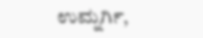ಉಮ್ನರ್ಗಿ,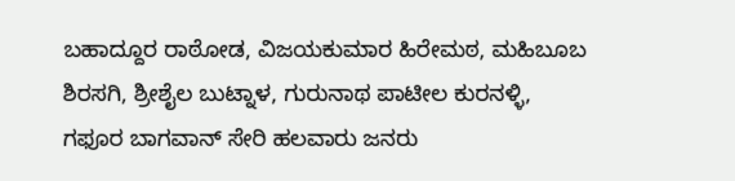ಬಹಾದ್ದೂರ ರಾಠೋಡ, ವಿಜಯಕುಮಾರ ಹಿರೇಮಠ, ಮಹಿಬೂಬ ಶಿರಸಗಿ, ಶ್ರೀಶೈಲ ಬುಟ್ನಾಳ, ಗುರುನಾಥ ಪಾಟೀಲ ಕುರನಳ್ಳಿ, ಗಫೂರ ಬಾಗವಾನ್ ಸೇರಿ ಹಲವಾರು ಜನರು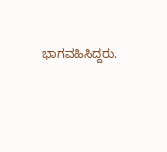ಭಾಗವಹಿಸಿದ್ದರು.